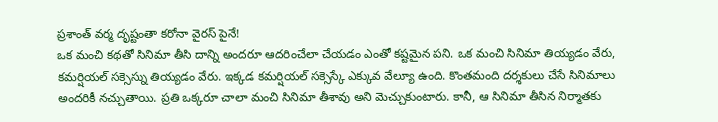ప్రశాంత్ వర్మ దృష్టంతా కరోనా వైరస్ పైనే!
ఒక మంచి కథతో సినిమా తీసి దాన్ని అందరూ ఆదరించేలా చేయడం ఎంతో కష్టమైన పని. ఒక మంచి సినిమా తియ్యడం వేరు, కమర్షియల్ సక్సెస్ను తియ్యడం వేరు. ఇక్కడ కమర్షియల్ సక్సెస్కే ఎక్కువ వేల్యూ ఉంది. కొంతమంది దర్శకులు చేసే సినిమాలు అందరికీ నచ్చుతాయి. ప్రతి ఒక్కరూ చాలా మంచి సినిమా తీశావు అని మెచ్చుకుంటారు. కానీ, ఆ సినిమా తీసిన నిర్మాతకు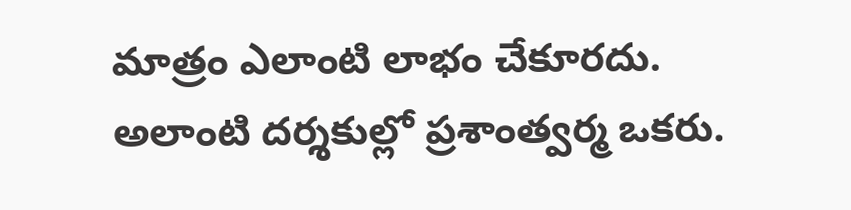మాత్రం ఎలాంటి లాభం చేకూరదు. అలాంటి దర్శకుల్లో ప్రశాంత్వర్మ ఒకరు.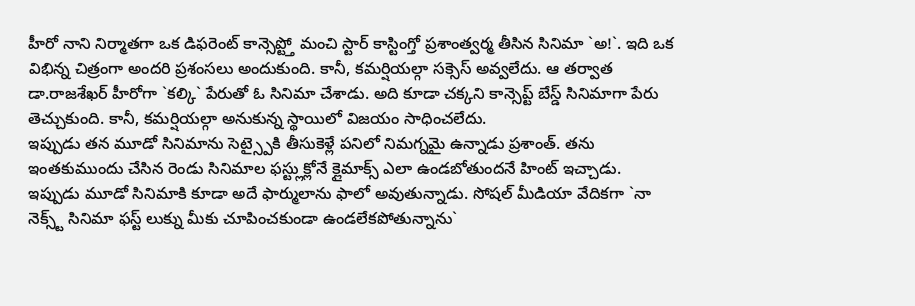హీరో నాని నిర్మాతగా ఒక డిఫరెంట్ కాన్సెప్ట్తో మంచి స్టార్ కాస్టింగ్తో ప్రశాంత్వర్మ తీసిన సినిమా `అ!`. ఇది ఒక విభిన్న చిత్రంగా అందరి ప్రశంసలు అందుకుంది. కానీ, కమర్షియల్గా సక్సెస్ అవ్వలేదు. ఆ తర్వాత డా.రాజశేఖర్ హీరోగా `కల్కి` పేరుతో ఓ సినిమా చేశాడు. అది కూడా చక్కని కాన్సెప్ట్ బేస్డ్ సినిమాగా పేరు తెచ్చుకుంది. కానీ, కమర్షియల్గా అనుకున్న స్థాయిలో విజయం సాధించలేదు.
ఇప్పుడు తన మూడో సినిమాను సెట్స్పైకి తీసుకెళ్లే పనిలో నిమగ్నమై ఉన్నాడు ప్రశాంత్. తను ఇంతకుముందు చేసిన రెండు సినిమాల ఫస్ట్లుక్లోనే క్లైమాక్స్ ఎలా ఉండబోతుందనే హింట్ ఇచ్చాడు. ఇప్పుడు మూడో సినిమాకి కూడా అదే ఫార్ములాను ఫాలో అవుతున్నాడు. సోషల్ మీడియా వేదికగా `నా నెక్స్ట్ సినిమా ఫస్ట్ లుక్ను మీకు చూపించకుండా ఉండలేకపోతున్నాను`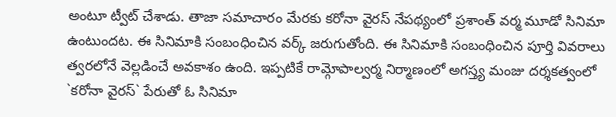అంటూ ట్వీట్ చేశాడు. తాజా సమాచారం మేరకు కరోనా వైరస్ నేపథ్యంలో ప్రశాంత్ వర్మ మూడో సినిమా ఉంటుందట. ఈ సినిమాకి సంబంధించిన వర్క్ జరుగుతోంది. ఈ సినిమాకి సంబంధించిన పూర్తి వివరాలు త్వరలోనే వెల్లడించే అవకాశం ఉంది. ఇప్పటికే రామ్గోపాల్వర్మ నిర్మాణంలో అగస్త్య మంజు దర్శకత్వంలో `కరోనా వైరస్` పేరుతో ఓ సినిమా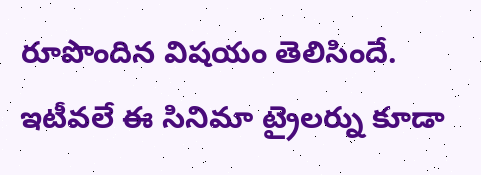రూపొందిన విషయం తెలిసిందే. ఇటీవలే ఈ సినిమా ట్రైలర్ను కూడా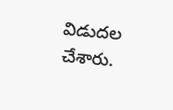విడుదల చేశారు.